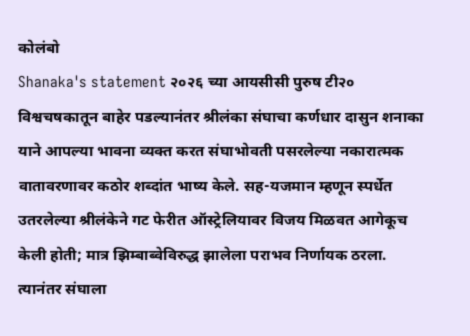कोलंबो
Shanaka's statement २०२६ च्या आयसीसी पुरुष टी२० विश्वचषकातून बाहेर पडल्यानंतर श्रीलंका संघाचा कर्णधार दासुन शनाका याने आपल्या भावना व्यक्त करत संघाभोवती पसरलेल्या नकारात्मक वातावरणावर कठोर शब्दांत भाष्य केले. सह-यजमान म्हणून स्पर्धेत उतरलेल्या श्रीलंकेने गट फेरीत ऑस्ट्रेलियावर विजय मिळवत आगेकूच केली होती; मात्र झिम्बाब्वेविरुद्ध झालेला पराभव निर्णायक ठरला. त्यानंतर संघाला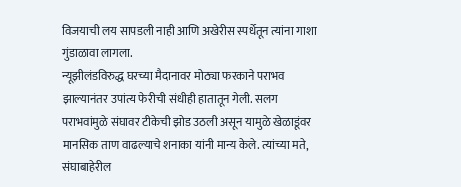विजयाची लय सापडली नाही आणि अखेरीस स्पर्धेतून त्यांना गाशा गुंडाळावा लागला.
न्यूझीलंडविरुद्ध घरच्या मैदानावर मोठ्या फरकाने पराभव झाल्यानंतर उपांत्य फेरीची संधीही हातातून गेली. सलग पराभवांमुळे संघावर टीकेची झोड उठली असून यामुळे खेळाडूंवर मानसिक ताण वाढल्याचे शनाका यांनी मान्य केले. त्यांच्या मते, संघाबाहेरील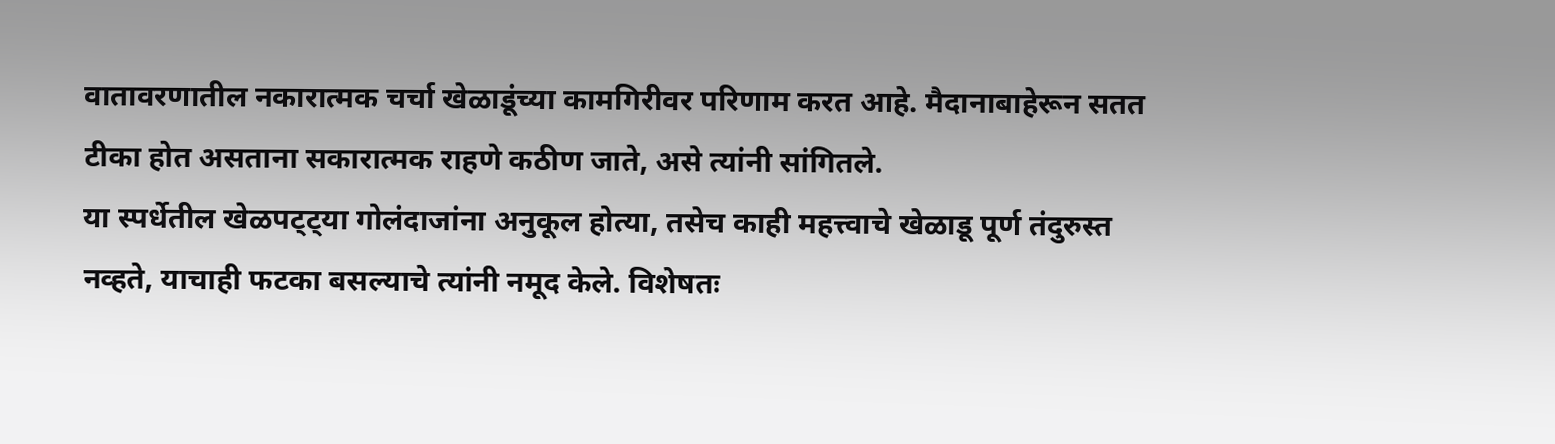वातावरणातील नकारात्मक चर्चा खेळाडूंच्या कामगिरीवर परिणाम करत आहे. मैदानाबाहेरून सतत टीका होत असताना सकारात्मक राहणे कठीण जाते, असे त्यांनी सांगितले.
या स्पर्धेतील खेळपट्ट्या गोलंदाजांना अनुकूल होत्या, तसेच काही महत्त्वाचे खेळाडू पूर्ण तंदुरुस्त नव्हते, याचाही फटका बसल्याचे त्यांनी नमूद केले. विशेषतः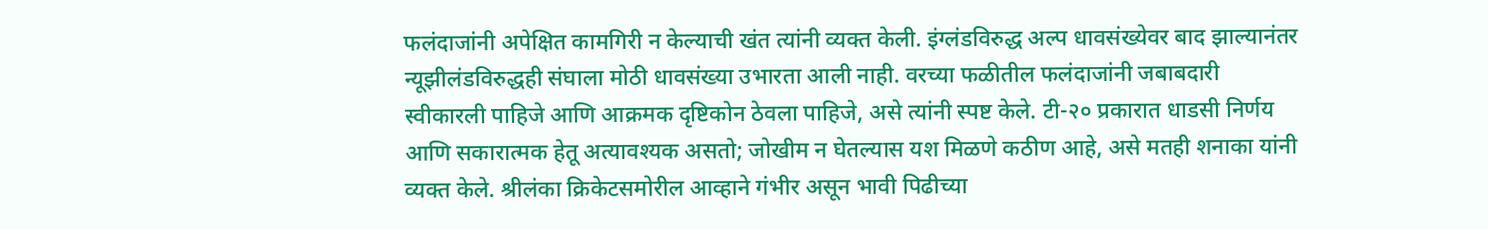फलंदाजांनी अपेक्षित कामगिरी न केल्याची खंत त्यांनी व्यक्त केली. इंग्लंडविरुद्ध अल्प धावसंख्येवर बाद झाल्यानंतर न्यूझीलंडविरुद्धही संघाला मोठी धावसंख्या उभारता आली नाही. वरच्या फळीतील फलंदाजांनी जबाबदारी स्वीकारली पाहिजे आणि आक्रमक दृष्टिकोन ठेवला पाहिजे, असे त्यांनी स्पष्ट केले. टी-२० प्रकारात धाडसी निर्णय आणि सकारात्मक हेतू अत्यावश्यक असतो; जोखीम न घेतल्यास यश मिळणे कठीण आहे, असे मतही शनाका यांनी व्यक्त केले. श्रीलंका क्रिकेटसमोरील आव्हाने गंभीर असून भावी पिढीच्या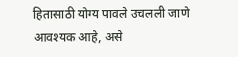हितासाठी योग्य पावले उचलली जाणे आवश्यक आहे, असे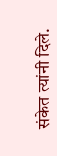संकेत त्यांनी दिले.